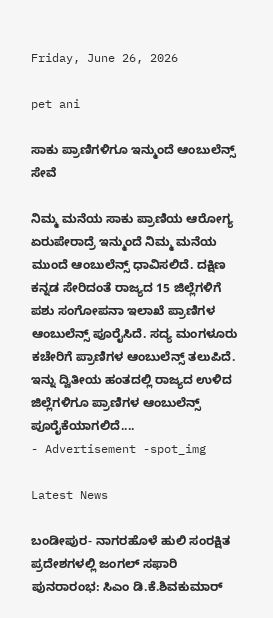Friday, June 26, 2026

pet ani

ಸಾಕು ಪ್ರಾಣಿಗಳಿಗೂ ಇನ್ಮುಂದೆ ಆಂಬುಲೆನ್ಸ್ ಸೇವೆ

ನಿಮ್ಮ ಮನೆಯ ಸಾಕು ಪ್ರಾಣಿಯ ಆರೋಗ್ಯ ಏರುಪೇರಾದ್ರೆ ಇನ್ಮುಂದೆ ನಿಮ್ಮ ಮನೆಯ ಮುಂದೆ ಆಂಬುಲೆನ್ಸ್ ಧಾವಿಸಲಿದೆ. ದಕ್ಷಿಣ ಕನ್ನಡ ಸೇರಿದಂತೆ ರಾಜ್ಯದ 15 ಜಿಲ್ಲೆಗಳಿಗೆ ಪಶು ಸಂಗೋಪನಾ ಇಲಾಖೆ ಪ್ರಾಣಿಗಳ ಆಂಬುಲೆನ್ಸ್ ಪೂರೈಸಿದೆ. ಸದ್ಯ ಮಂಗಳೂರು ಕಚೇರಿಗೆ ಪ್ರಾಣಿಗಳ ಆಂಬುಲೆನ್ಸ್ ತಲುಪಿದೆ. ಇನ್ನು ದ್ವಿತೀಯ ಹಂತದಲ್ಲಿ ರಾಜ್ಯದ ಉಳಿದ ಜಿಲ್ಲೆಗಳಿಗೂ ಪ್ರಾಣಿಗಳ ಆಂಬುಲೆನ್ಸ್ ಪೂರೈಕೆಯಾಗಲಿದೆ....
- Advertisement -spot_img

Latest News

ಬಂಡೀಪುರ- ನಾಗರಹೊಳೆ ಹುಲಿ ಸಂರಕ್ಷಿತ ಪ್ರದೇಶಗಳಲ್ಲಿ ಜಂಗಲ್ ಸಫಾರಿ ಪುನರಾರಂಭ: ಸಿಎಂ ಡಿ.ಕೆ.ಶಿವಕುಮಾರ್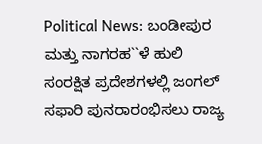Political News: ಬಂಡೀಪುರ ಮತ್ತು ನಾಗರಹ``ಳೆ ಹುಲಿ ಸಂರಕ್ಷಿತ ಪ್ರದೇಶಗಳಲ್ಲಿ ಜಂಗಲ್ ಸಫಾರಿ ಪುನರಾರಂಭಿಸಲು ರಾಜ್ಯ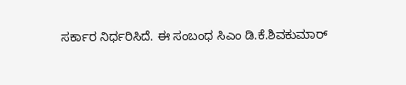ಸರ್ಕಾರ ನಿರ್ಧರಿಸಿದೆ. ಈ ಸಂಬಂಧ ಸಿಎಂ ಡಿ.ಕೆ.ಶಿವಕುಮಾರ್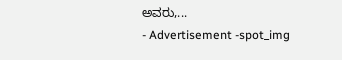ಅವರು,...
- Advertisement -spot_img